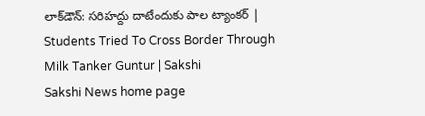లాక్‌డౌన్‌: సరిహద్దు దాటేందుకు పాల ట్యాంకర్‌ | Students Tried To Cross Border Through Milk Tanker Guntur | Sakshi
Sakshi News home page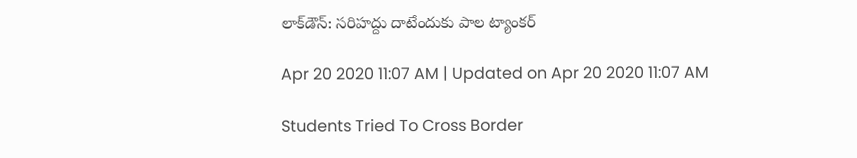లాక్‌డౌన్‌: సరిహద్దు దాటేందుకు పాల ట్యాంకర్‌

Apr 20 2020 11:07 AM | Updated on Apr 20 2020 11:07 AM

Students Tried To Cross Border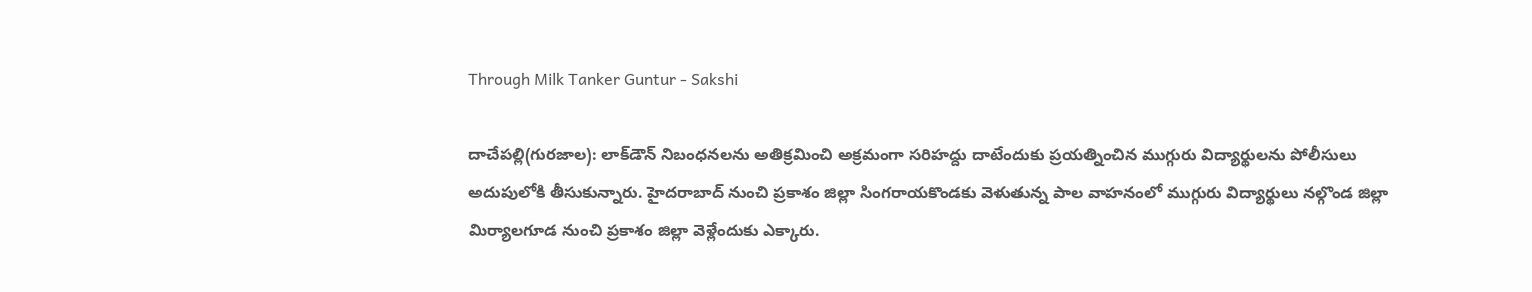Through Milk Tanker Guntur - Sakshi

దాచేపల్లి(గురజాల): లాక్‌డౌన్‌ నిబంధనలను అతిక్రమించి అక్రమంగా సరిహద్దు దాటేందుకు ప్రయత్నించిన ముగ్గురు విద్యార్థులను పోలీసులు అదుపులోకి తీసుకున్నారు. హైదరాబాద్‌ నుంచి ప్రకాశం జిల్లా సింగరాయకొండకు వెళుతున్న పాల వాహనంలో ముగ్గురు విద్యార్థులు నల్గొండ జిల్లా మిర్యాలగూడ నుంచి ప్రకాశం జిల్లా వెళ్లేందుకు ఎక్కారు.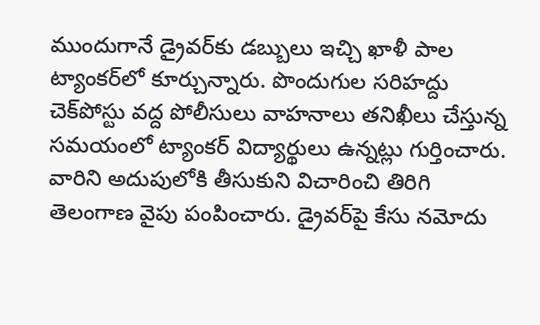ముందుగానే డ్రైవర్‌కు డబ్బులు ఇచ్చి ఖాళీ పాల ట్యాంకర్‌లో కూర్చున్నారు. పొందుగుల సరిహద్దు చెక్‌పోస్టు వద్ద పోలీసులు వాహనాలు తనిఖీలు చేస్తున్న సమయంలో ట్యాంకర్‌ విద్యార్థులు ఉన్నట్లు గుర్తించారు. వారిని అదుపులోకి తీసుకుని విచారించి తిరిగి తెలంగాణ వైపు పంపించారు. డ్రైవర్‌పై కేసు నమోదు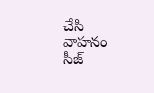చేసి వాహనం సీజ్‌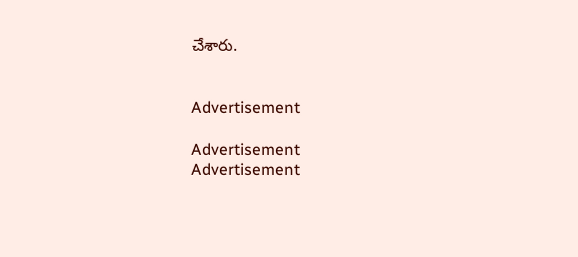చేశారు.


Advertisement

Advertisement
Advertisement